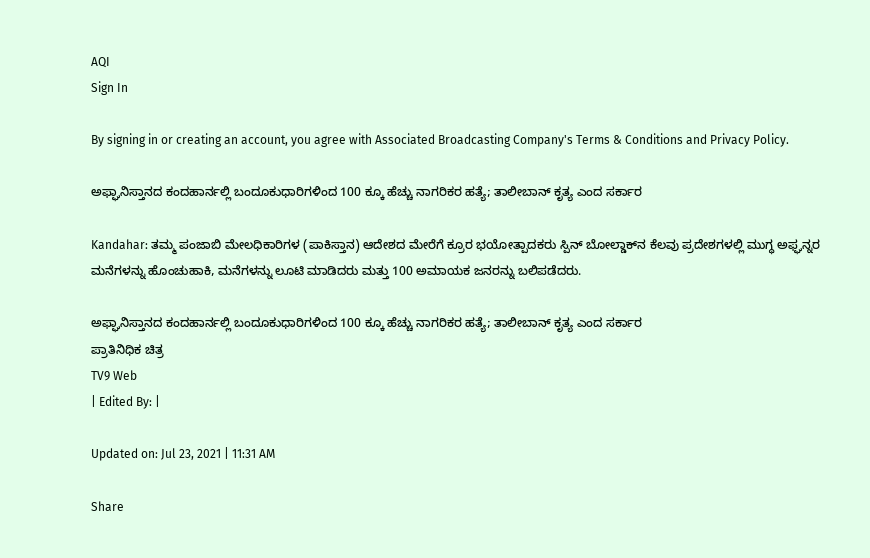AQI
Sign In

By signing in or creating an account, you agree with Associated Broadcasting Company's Terms & Conditions and Privacy Policy.

ಅಫ್ಘಾನಿಸ್ತಾನದ ಕಂದಹಾರ್ನಲ್ಲಿ ಬಂದೂಕುಧಾರಿಗಳಿಂದ 100 ಕ್ಕೂ ಹೆಚ್ಚು ನಾಗರಿಕರ ಹತ್ಯೆ; ತಾಲೀಬಾನ್ ಕೃತ್ಯ ಎಂದ ಸರ್ಕಾರ

Kandahar: ತಮ್ಮ ಪಂಜಾಬಿ ಮೇಲಧಿಕಾರಿಗಳ (ಪಾಕಿಸ್ತಾನ) ಆದೇಶದ ಮೇರೆಗೆ ಕ್ರೂರ ಭಯೋತ್ಪಾದಕರು ಸ್ಪಿನ್ ಬೋಲ್ಡಾಕ್‌ನ ಕೆಲವು ಪ್ರದೇಶಗಳಲ್ಲಿ ಮುಗ್ಧ ಅಫ್ಘನ್ನರ ಮನೆಗಳನ್ನು ಹೊಂಚುಹಾಕಿ, ಮನೆಗಳನ್ನು ಲೂಟಿ ಮಾಡಿದರು ಮತ್ತು 100 ಅಮಾಯಕ ಜನರನ್ನು ಬಲಿಪಡೆದರು.

ಅಫ್ಘಾನಿಸ್ತಾನದ ಕಂದಹಾರ್ನಲ್ಲಿ ಬಂದೂಕುಧಾರಿಗಳಿಂದ 100 ಕ್ಕೂ ಹೆಚ್ಚು ನಾಗರಿಕರ ಹತ್ಯೆ; ತಾಲೀಬಾನ್ ಕೃತ್ಯ ಎಂದ ಸರ್ಕಾರ
ಪ್ರಾತಿನಿಧಿಕ ಚಿತ್ರ
TV9 Web
| Edited By: |

Updated on: Jul 23, 2021 | 11:31 AM

Share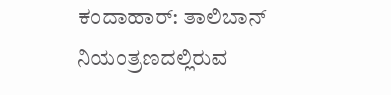ಕಂದಾಹಾರ್: ತಾಲಿಬಾನ್ ನಿಯಂತ್ರಣದಲ್ಲಿರುವ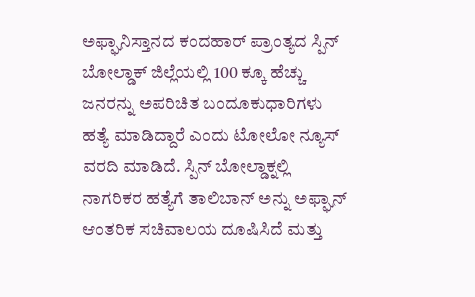ಅಫ್ಘಾನಿಸ್ತಾನದ ಕಂದಹಾರ್ ಪ್ರಾಂತ್ಯದ ಸ್ಪಿನ್ ಬೋಲ್ಡಾಕ್ ಜಿಲ್ಲೆಯಲ್ಲಿ 100 ಕ್ಕೂ ಹೆಚ್ಚು ಜನರನ್ನು ಅಪರಿಚಿತ ಬಂದೂಕುಧಾರಿಗಳು ಹತ್ಯೆ ಮಾಡಿದ್ದಾರೆ ಎಂದು ಟೋಲೋ ನ್ಯೂಸ್ ವರದಿ ಮಾಡಿದೆ. ಸ್ಪಿನ್ ಬೋಲ್ಡಾಕ್ನಲ್ಲಿ ನಾಗರಿಕರ ಹತ್ಯೆಗೆ ತಾಲಿಬಾನ್ ಅನ್ನು ಅಫ್ಘಾನ್ ಆಂತರಿಕ ಸಚಿವಾಲಯ ದೂಷಿಸಿದೆ ಮತ್ತು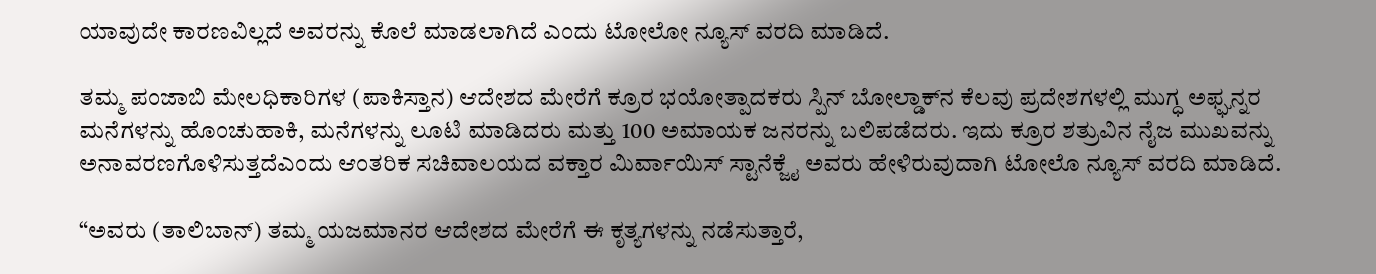ಯಾವುದೇ ಕಾರಣವಿಲ್ಲದೆ ಅವರನ್ನು ಕೊಲೆ ಮಾಡಲಾಗಿದೆ ಎಂದು ಟೋಲೋ ನ್ಯೂಸ್ ವರದಿ ಮಾಡಿದೆ.

ತಮ್ಮ ಪಂಜಾಬಿ ಮೇಲಧಿಕಾರಿಗಳ (ಪಾಕಿಸ್ತಾನ) ಆದೇಶದ ಮೇರೆಗೆ ಕ್ರೂರ ಭಯೋತ್ಪಾದಕರು ಸ್ಪಿನ್ ಬೋಲ್ಡಾಕ್‌ನ ಕೆಲವು ಪ್ರದೇಶಗಳಲ್ಲಿ ಮುಗ್ಧ ಅಫ್ಘನ್ನರ ಮನೆಗಳನ್ನು ಹೊಂಚುಹಾಕಿ, ಮನೆಗಳನ್ನು ಲೂಟಿ ಮಾಡಿದರು ಮತ್ತು 100 ಅಮಾಯಕ ಜನರನ್ನು ಬಲಿಪಡೆದರು. ಇದು ಕ್ರೂರ ಶತ್ರುವಿನ ನೈಜ ಮುಖವನ್ನು ಅನಾವರಣಗೊಳಿಸುತ್ತದೆಎಂದು ಆಂತರಿಕ ಸಚಿವಾಲಯದ ವಕ್ತಾರ ಮಿರ್ವಾಯಿಸ್ ಸ್ಟಾನೆಕ್ಜೈ ಅವರು ಹೇಳಿರುವುದಾಗಿ ಟೋಲೊ ನ್ಯೂಸ್ ವರದಿ ಮಾಡಿದೆ.

“ಅವರು (ತಾಲಿಬಾನ್) ತಮ್ಮ ಯಜಮಾನರ ಆದೇಶದ ಮೇರೆಗೆ ಈ ಕೃತ್ಯಗಳನ್ನು ನಡೆಸುತ್ತಾರೆ,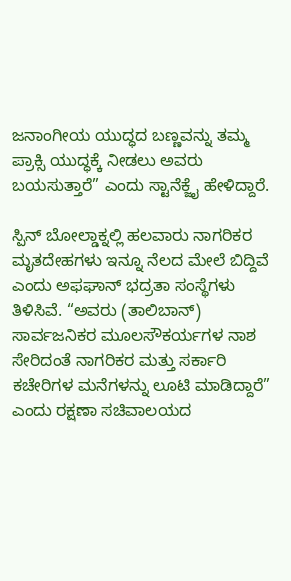ಜನಾಂಗೀಯ ಯುದ್ಧದ ಬಣ್ಣವನ್ನು ತಮ್ಮ ಪ್ರಾಕ್ಸಿ ಯುದ್ಧಕ್ಕೆ ನೀಡಲು ಅವರು ಬಯಸುತ್ತಾರೆ” ಎಂದು ಸ್ಟಾನೆಕ್ಜೈ ಹೇಳಿದ್ದಾರೆ.

ಸ್ಪಿನ್ ಬೋಲ್ಡಾಕ್ನಲ್ಲಿ ಹಲವಾರು ನಾಗರಿಕರ ಮೃತದೇಹಗಳು ಇನ್ನೂ ನೆಲದ ಮೇಲೆ ಬಿದ್ದಿವೆ ಎಂದು ಅಫಘಾನ್ ಭದ್ರತಾ ಸಂಸ್ಥೆಗಳು ತಿಳಿಸಿವೆ. “ಅವರು (ತಾಲಿಬಾನ್) ಸಾರ್ವಜನಿಕರ ಮೂಲಸೌಕರ್ಯಗಳ ನಾಶ ಸೇರಿದಂತೆ ನಾಗರಿಕರ ಮತ್ತು ಸರ್ಕಾರಿ ಕಚೇರಿಗಳ ಮನೆಗಳನ್ನು ಲೂಟಿ ಮಾಡಿದ್ದಾರೆ” ಎಂದು ರಕ್ಷಣಾ ಸಚಿವಾಲಯದ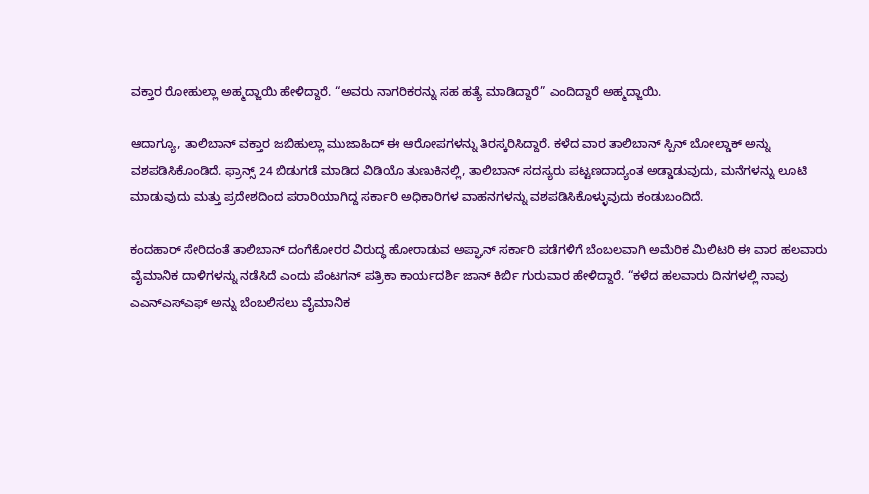ವಕ್ತಾರ ರೋಹುಲ್ಲಾ ಅಹ್ಮದ್ಜಾಯಿ ಹೇಳಿದ್ದಾರೆ. “ಅವರು ನಾಗರಿಕರನ್ನು ಸಹ ಹತ್ಯೆ ಮಾಡಿದ್ದಾರೆ” ಎಂದಿದ್ದಾರೆ ಅಹ್ಮದ್ಜಾಯಿ.

ಆದಾಗ್ಯೂ, ತಾಲಿಬಾನ್ ವಕ್ತಾರ ಜಬಿಹುಲ್ಲಾ ಮುಜಾಹಿದ್ ಈ ಆರೋಪಗಳನ್ನು ತಿರಸ್ಕರಿಸಿದ್ದಾರೆ. ಕಳೆದ ವಾರ ತಾಲಿಬಾನ್ ಸ್ಪಿನ್ ಬೋಲ್ಡಾಕ್ ಅನ್ನು ವಶಪಡಿಸಿಕೊಂಡಿದೆ. ಫ್ರಾನ್ಸ್ 24 ಬಿಡುಗಡೆ ಮಾಡಿದ ವಿಡಿಯೊ ತುಣುಕಿನಲ್ಲಿ, ತಾಲಿಬಾನ್ ಸದಸ್ಯರು ಪಟ್ಟಣದಾದ್ಯಂತ ಅಡ್ಡಾಡುವುದು, ಮನೆಗಳನ್ನು ಲೂಟಿ ಮಾಡುವುದು ಮತ್ತು ಪ್ರದೇಶದಿಂದ ಪರಾರಿಯಾಗಿದ್ದ ಸರ್ಕಾರಿ ಅಧಿಕಾರಿಗಳ ವಾಹನಗಳನ್ನು ವಶಪಡಿಸಿಕೊಳ್ಳುವುದು ಕಂಡುಬಂದಿದೆ.

ಕಂದಹಾರ್ ಸೇರಿದಂತೆ ತಾಲಿಬಾನ್ ದಂಗೆಕೋರರ ವಿರುದ್ಧ ಹೋರಾಡುವ ಅಪ್ಘಾನ್ ಸರ್ಕಾರಿ ಪಡೆಗಳಿಗೆ ಬೆಂಬಲವಾಗಿ ಅಮೆರಿಕ ಮಿಲಿಟರಿ ಈ ವಾರ ಹಲವಾರು ವೈಮಾನಿಕ ದಾಳಿಗಳನ್ನು ನಡೆಸಿದೆ ಎಂದು ಪೆಂಟಗನ್ ಪತ್ರಿಕಾ ಕಾರ್ಯದರ್ಶಿ ಜಾನ್ ಕಿರ್ಬಿ ಗುರುವಾರ ಹೇಳಿದ್ದಾರೆ. “ಕಳೆದ ಹಲವಾರು ದಿನಗಳಲ್ಲಿ ನಾವು ಎಎನ್‌ಎಸ್‌ಎಫ್ ಅನ್ನು ಬೆಂಬಲಿಸಲು ವೈಮಾನಿಕ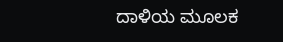ದಾಳಿಯ ಮೂಲಕ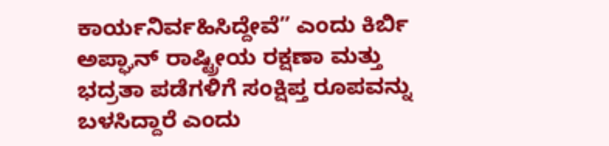ಕಾರ್ಯನಿರ್ವಹಿಸಿದ್ದೇವೆ” ಎಂದು ಕಿರ್ಬಿ ಅಪ್ಘಾನ್ ರಾಷ್ಟ್ರೀಯ ರಕ್ಷಣಾ ಮತ್ತು ಭದ್ರತಾ ಪಡೆಗಳಿಗೆ ಸಂಕ್ಷಿಪ್ತ ರೂಪವನ್ನು ಬಳಸಿದ್ದಾರೆ ಎಂದು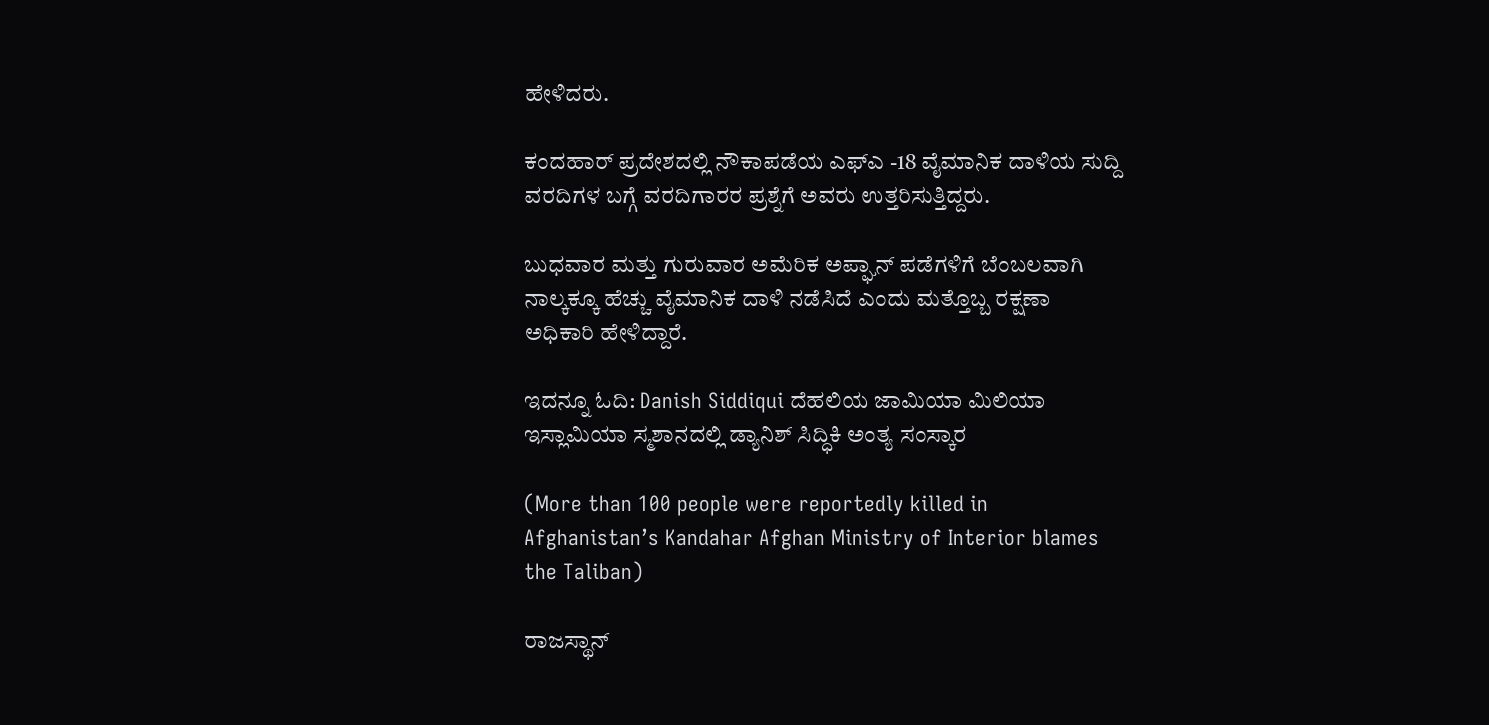ಹೇಳಿದರು.

ಕಂದಹಾರ್ ಪ್ರದೇಶದಲ್ಲಿ ನೌಕಾಪಡೆಯ ಎಫ್‌ಎ -18 ವೈಮಾನಿಕ ದಾಳಿಯ ಸುದ್ದಿ ವರದಿಗಳ ಬಗ್ಗೆ ವರದಿಗಾರರ ಪ್ರಶ್ನೆಗೆ ಅವರು ಉತ್ತರಿಸುತ್ತಿದ್ದರು.

ಬುಧವಾರ ಮತ್ತು ಗುರುವಾರ ಅಮೆರಿಕ ಅಪ್ಘಾನ್ ಪಡೆಗಳಿಗೆ ಬೆಂಬಲವಾಗಿ ನಾಲ್ಕಕ್ಕೂ ಹೆಚ್ಚು ವೈಮಾನಿಕ ದಾಳಿ ನಡೆಸಿದೆ ಎಂದು ಮತ್ತೊಬ್ಬ ರಕ್ಷಣಾ ಅಧಿಕಾರಿ ಹೇಳಿದ್ದಾರೆ.

ಇದನ್ನೂ ಓದಿ: Danish Siddiqui ದೆಹಲಿಯ ಜಾಮಿಯಾ ಮಿಲಿಯಾ ಇಸ್ಲಾಮಿಯಾ ಸ್ಮಶಾನದಲ್ಲಿ ಡ್ಯಾನಿಶ್ ಸಿದ್ಧಿಕಿ ಅಂತ್ಯ ಸಂಸ್ಕಾರ

(More than 100 people were reportedly killed in Afghanistan’s Kandahar Afghan Ministry of Interior blames the Taliban)

ರಾಜಸ್ಥಾನ್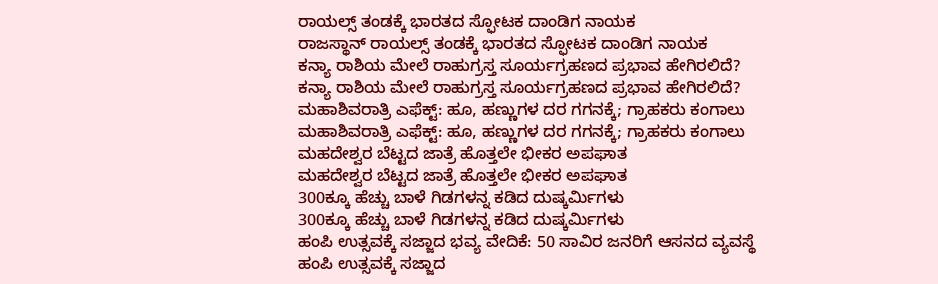ರಾಯಲ್ಸ್ ತಂಡಕ್ಕೆ ಭಾರತದ ಸ್ಫೋಟಕ ದಾಂಡಿಗ ನಾಯಕ
ರಾಜಸ್ಥಾನ್ ರಾಯಲ್ಸ್ ತಂಡಕ್ಕೆ ಭಾರತದ ಸ್ಫೋಟಕ ದಾಂಡಿಗ ನಾಯಕ
ಕನ್ಯಾ ರಾಶಿಯ ಮೇಲೆ ರಾಹುಗ್ರಸ್ತ ಸೂರ್ಯಗ್ರಹಣದ ಪ್ರಭಾವ ಹೇಗಿರಲಿದೆ?
ಕನ್ಯಾ ರಾಶಿಯ ಮೇಲೆ ರಾಹುಗ್ರಸ್ತ ಸೂರ್ಯಗ್ರಹಣದ ಪ್ರಭಾವ ಹೇಗಿರಲಿದೆ?
ಮಹಾಶಿವರಾತ್ರಿ ಎಫೆಕ್ಟ್: ಹೂ, ಹಣ್ಣುಗಳ ದರ ಗಗನಕ್ಕೆ; ಗ್ರಾಹಕರು ಕಂಗಾಲು
ಮಹಾಶಿವರಾತ್ರಿ ಎಫೆಕ್ಟ್: ಹೂ, ಹಣ್ಣುಗಳ ದರ ಗಗನಕ್ಕೆ; ಗ್ರಾಹಕರು ಕಂಗಾಲು
ಮಹದೇಶ್ವರ ಬೆಟ್ಟದ ಜಾತ್ರೆ ಹೊತ್ತಲೇ ಭೀಕರ ಅಪಘಾತ
ಮಹದೇಶ್ವರ ಬೆಟ್ಟದ ಜಾತ್ರೆ ಹೊತ್ತಲೇ ಭೀಕರ ಅಪಘಾತ
300ಕ್ಕೂ ಹೆಚ್ಚು ಬಾಳೆ ಗಿಡಗಳನ್ನ ಕಡಿದ ದುಷ್ಕರ್ಮಿಗಳು
300ಕ್ಕೂ ಹೆಚ್ಚು ಬಾಳೆ ಗಿಡಗಳನ್ನ ಕಡಿದ ದುಷ್ಕರ್ಮಿಗಳು
ಹಂಪಿ ಉತ್ಸವಕ್ಕೆ ಸಜ್ಜಾದ ಭವ್ಯ ವೇದಿಕೆ: 50 ಸಾವಿರ ಜನರಿಗೆ ಆಸನದ ವ್ಯವಸ್ಥೆ
ಹಂಪಿ ಉತ್ಸವಕ್ಕೆ ಸಜ್ಜಾದ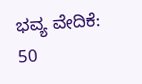ಭವ್ಯ ವೇದಿಕೆ: 50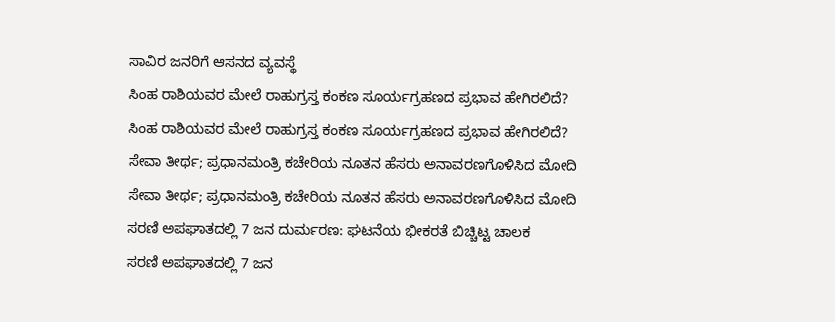ಸಾವಿರ ಜನರಿಗೆ ಆಸನದ ವ್ಯವಸ್ಥೆ
ಸಿಂಹ ರಾಶಿಯವರ ಮೇಲೆ ರಾಹುಗ್ರಸ್ತ ಕಂಕಣ ಸೂರ್ಯಗ್ರಹಣದ ಪ್ರಭಾವ ಹೇಗಿರಲಿದೆ?
ಸಿಂಹ ರಾಶಿಯವರ ಮೇಲೆ ರಾಹುಗ್ರಸ್ತ ಕಂಕಣ ಸೂರ್ಯಗ್ರಹಣದ ಪ್ರಭಾವ ಹೇಗಿರಲಿದೆ?
ಸೇವಾ ತೀರ್ಥ; ಪ್ರಧಾನಮಂತ್ರಿ ಕಚೇರಿಯ ನೂತನ ಹೆಸರು ಅನಾವರಣಗೊಳಿಸಿದ ಮೋದಿ
ಸೇವಾ ತೀರ್ಥ; ಪ್ರಧಾನಮಂತ್ರಿ ಕಚೇರಿಯ ನೂತನ ಹೆಸರು ಅನಾವರಣಗೊಳಿಸಿದ ಮೋದಿ
ಸರಣಿ ಅಪಘಾತದಲ್ಲಿ 7 ಜನ ದುರ್ಮರಣ: ಘಟನೆಯ ಭೀಕರತೆ ಬಿಚ್ಚಿಟ್ಟ ಚಾಲಕ
ಸರಣಿ ಅಪಘಾತದಲ್ಲಿ 7 ಜನ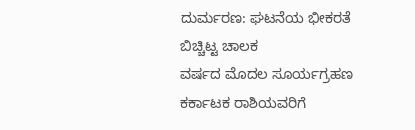ದುರ್ಮರಣ: ಘಟನೆಯ ಭೀಕರತೆ ಬಿಚ್ಚಿಟ್ಟ ಚಾಲಕ
ವರ್ಷದ ಮೊದಲ ಸೂರ್ಯಗ್ರಹಣ ಕರ್ಕಾಟಕ ರಾಶಿಯವರಿಗೆ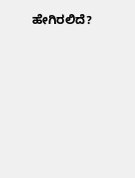ಹೇಗಿರಲಿದೆ?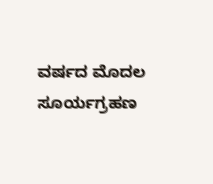ವರ್ಷದ ಮೊದಲ ಸೂರ್ಯಗ್ರಹಣ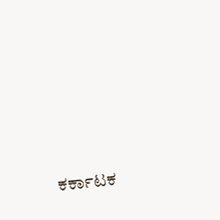ಕರ್ಕಾಟಕ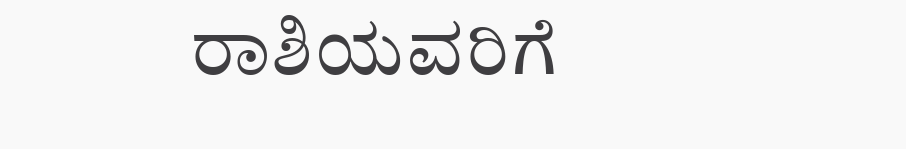ರಾಶಿಯವರಿಗೆ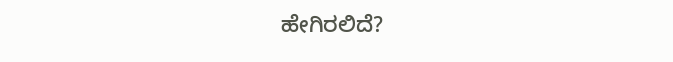ಹೇಗಿರಲಿದೆ?